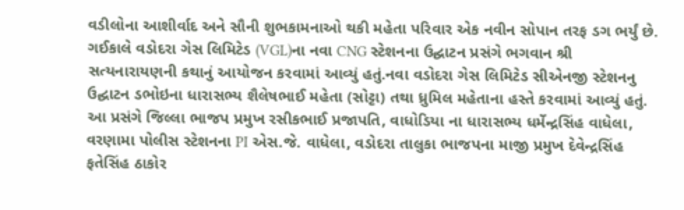વડીલોના આશીર્વાદ અને સૌની શુભકામનાઓ થકી મહેતા પરિવાર એક નવીન સોપાન તરફ ડગ ભર્યું છે. ગઈકાલે વડોદરા ગેસ લિમિટેડ (VGL)ના નવા CNG સ્ટેશનના ઉદ્ઘાટન પ્રસંગે ભગવાન શ્રી સત્યનારાયણની કથાનું આયોજન કરવામાં આવ્યું હતું.નવા વડોદરા ગેસ લિમિટેડ સીએનજી સ્ટેશનનુ ઉદ્ઘાટન ડભોઇના ધારાસભ્ય શૈલેષભાઈ મહેતા (સોટ્ટા) તથા ધ્રુમિલ મહેતાના હસ્તે કરવામાં આવ્યું હતું. આ પ્રસંગે જિલ્લા ભાજપ પ્રમુખ રસીકભાઈ પ્રજાપતિ, વાધોડિયા ના ધારાસભ્ય ધર્મેન્દ્રસિંહ વાધેલા, વરણામા પોલીસ સ્ટેશનના PI એસ.જે. વાધેલા, વડોદરા તાલુકા ભાજપના માજી પ્રમુખ દેવેન્દ્રસિંહ ફતેસિંહ ઠાકોર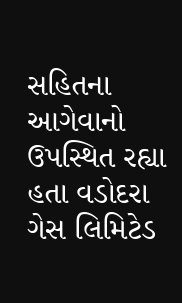સહિતના આગેવાનો ઉપસ્થિત રહ્યા હતા વડોદરા ગેસ લિમિટેડ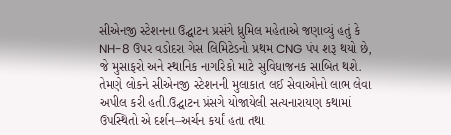સીએનજી સ્ટેશનના ઉદ્ઘાટન પ્રસંગે ધ્રુમિલ મહેતાએ જણાવ્યું હતું કે NH-8 ઉપર વડોદરા ગેસ લિમિટેડનો પ્રથમ CNG પંપ શરૂ થયો છે, જે મુસાફરો અને સ્થાનિક નાગરિકો માટે સુવિધાજનક સાબિત થશે. તેમણે લોકને સીએનજી સ્ટેશનની મુલાકાત લઈ સેવાઓનો લાભ લેવા અપીલ કરી હતી.ઉદ્ઘાટન પ્રંસગે યોજાયેલી સત્યનારાયણ કથામાં ઉપસ્થિતો એ દર્શન–અર્ચન કર્યાં હતા તથા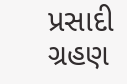પ્રસાદી ગ્રહણ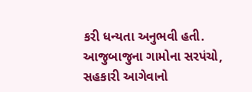કરી ધન્યતા અનુભવી હતી. આજુબાજુના ગામોના સરપંચો, સહકારી આગેવાનો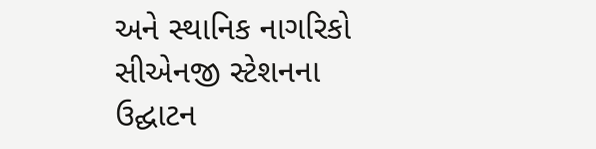અને સ્થાનિક નાગરિકો સીએનજી સ્ટેશનના ઉદ્ઘાટન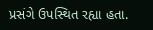પ્રસંગે ઉપસ્થિત રહ્યા હતા.